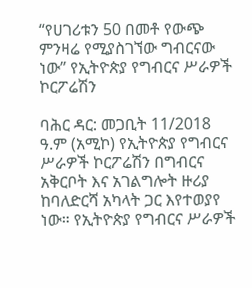“የሀገሪቱን 50 በመቶ የውጭ ምንዛሬ የሚያስገኘው ግብርናው ነው” የኢትዮጵያ የግብርና ሥራዎች ኮርፖሬሽን

ባሕር ዳር: መጋቢት 11/2018 ዓ.ም (አሚኮ) የኢትዮጵያ የግብርና ሥራዎች ኮርፖሬሽን በግብርና አቅርቦት እና አገልግሎት ዙሪያ ከባለድርሻ አካላት ጋር እየተወያየ ነው። የኢትዮጵያ የግብርና ሥራዎች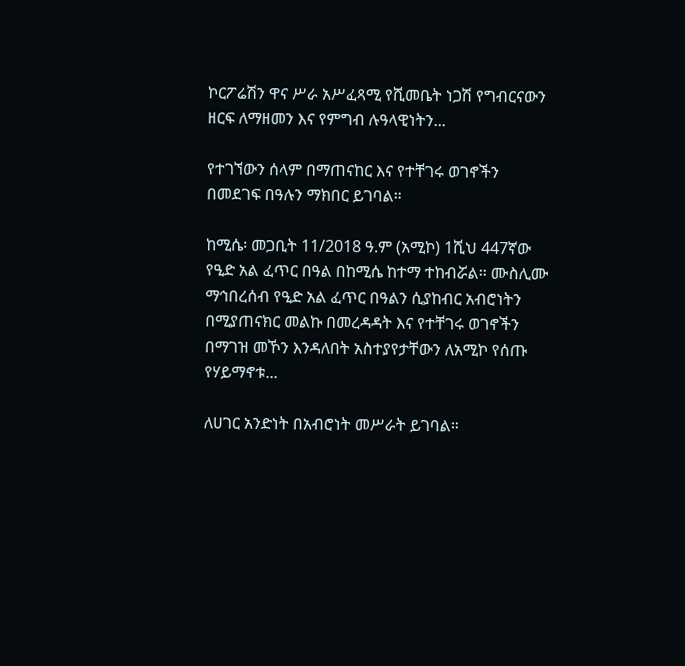ኮርፖሬሽን ዋና ሥራ አሥፈጻሚ የሺመቤት ነጋሽ የግብርናውን ዘርፍ ለማዘመን እና የምግብ ሉዓላዊነትን...

የተገኘውን ሰላም በማጠናከር እና የተቸገሩ ወገኖችን በመደገፍ በዓሉን ማክበር ይገባል።

ከሚሴ፡ መጋቢት 11/2018 ዓ.ም (አሚኮ) 1ሺህ 447ኛው የዒድ አል ፈጥር በዓል በከሚሴ ከተማ ተከብሯል። ሙስሊሙ ማኅበረሰብ የዒድ አል ፈጥር በዓልን ሲያከብር አብሮነትን በሚያጠናክር መልኩ በመረዳዳት እና የተቸገሩ ወገኖችን በማገዝ መኾን እንዳለበት አስተያየታቸውን ለአሚኮ የሰጡ የሃይማኖቱ...

ለሀገር አንድነት በአብሮነት መሥራት ይገባል።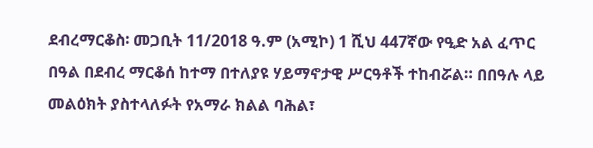ደብረማርቆስ፡ መጋቢት 11/2018 ዓ.ም (አሚኮ) 1 ሺህ 447ኛው የዒድ አል ፈጥር በዓል በደብረ ማርቆሰ ከተማ በተለያዩ ሃይማኖታዊ ሥርዓቶች ተከብሯል። በበዓሉ ላይ መልዕክት ያስተላለፉት የአማራ ክልል ባሕል፣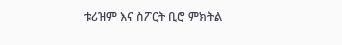ቱሪዝም እና ስፖርት ቢሮ ምክትል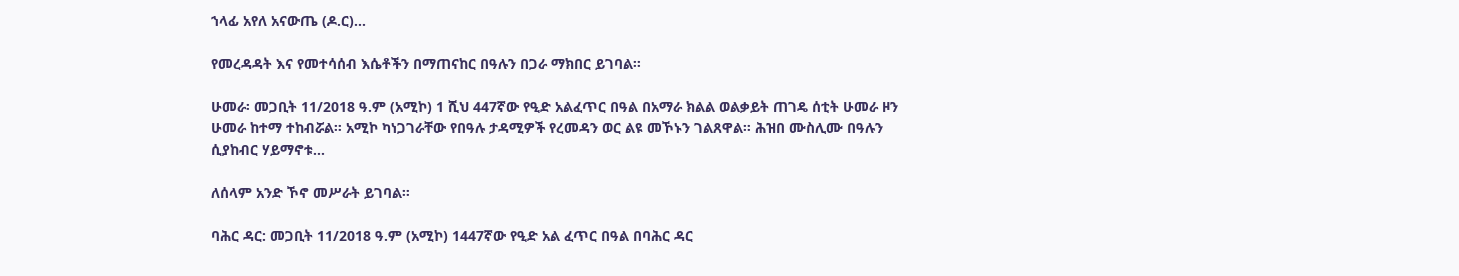ኀላፊ አየለ አናውጤ (ዶ.ር)...

የመረዳዳት እና የመተሳሰብ እሴቶችን በማጠናከር በዓሉን በጋራ ማክበር ይገባል፡፡

ሁመራ፡ መጋቢት 11/2018 ዓ.ም (አሚኮ) 1 ሺህ 447ኛው የዒድ አልፈጥር በዓል በአማራ ክልል ወልቃይት ጠገዴ ሰቲት ሁመራ ዞን ሁመራ ከተማ ተከብሯል። አሚኮ ካነጋገራቸው የበዓሉ ታዳሚዎች የረመዳን ወር ልዩ መኾኑን ገልጸዋል። ሕዝበ ሙስሊሙ በዓሉን ሲያከብር ሃይማኖቱ...

ለሰላም አንድ ኾኖ መሥራት ይገባል።

ባሕር ዳር: መጋቢት 11/2018 ዓ.ም (አሚኮ) 1447ኛው የዒድ አል ፈጥር በዓል በባሕር ዳር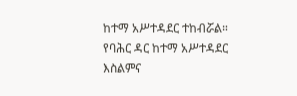ከተማ አሥተዳደር ተከብሯል። የባሕር ዳር ከተማ አሥተዳደር እስልምና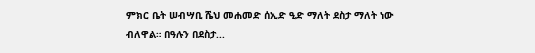ምክር ቤት ሠብሣቢ ሼህ መሐመድ ሰኢድ ዒድ ማለት ደስታ ማለት ነው ብለዋል። በዓሉን በደስታ...